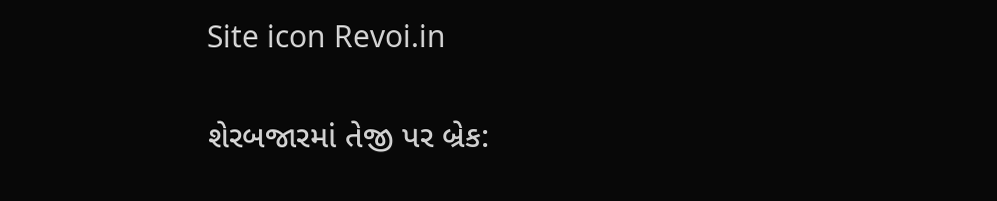Site icon Revoi.in

શેરબજારમાં તેજી પર બ્રેક: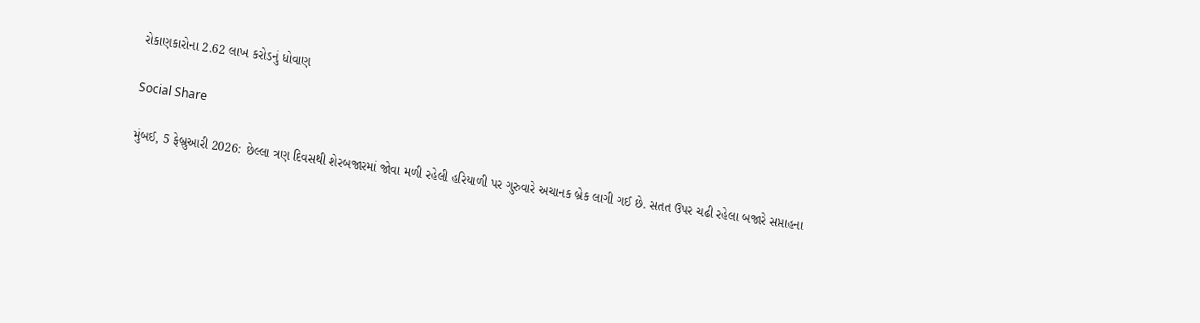રોકાણકારોના 2.62 લાખ કરોડનું ધોવાણ

Social Share

મુંબઈ, 5 ફેબ્રુઆરી 2026: છેલ્લા ત્રણ દિવસથી શેરબજારમાં જોવા મળી રહેલી હરિયાળી પર ગુરુવારે અચાનક બ્રેક લાગી ગઈ છે. સતત ઉપર ચઢી રહેલા બજારે સપ્તાહના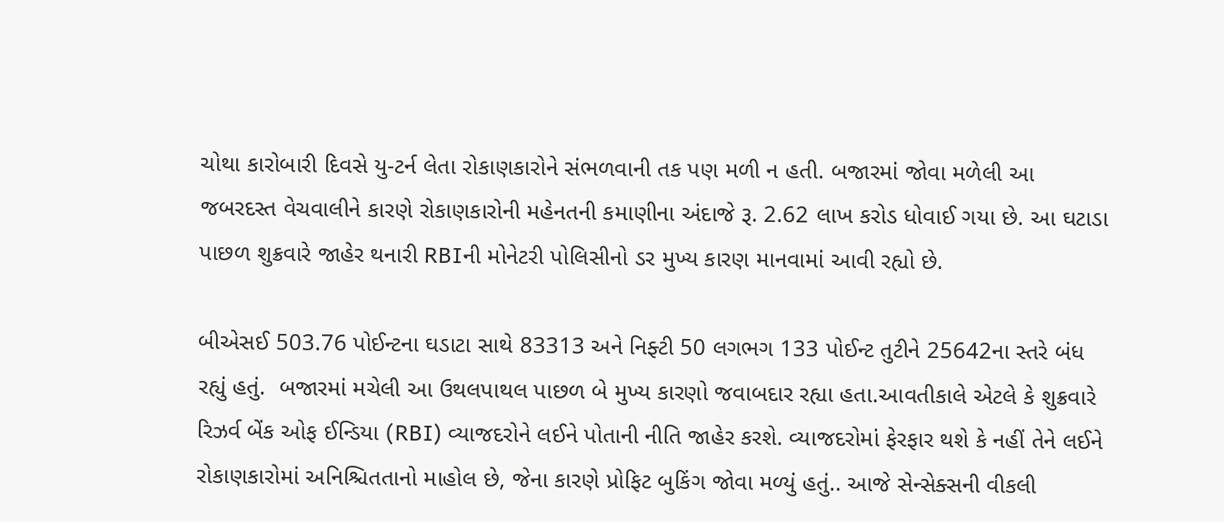ચોથા કારોબારી દિવસે યુ-ટર્ન લેતા રોકાણકારોને સંભળવાની તક પણ મળી ન હતી. બજારમાં જોવા મળેલી આ જબરદસ્ત વેચવાલીને કારણે રોકાણકારોની મહેનતની કમાણીના અંદાજે રૂ. 2.62 લાખ કરોડ ધોવાઈ ગયા છે. આ ઘટાડા પાછળ શુક્રવારે જાહેર થનારી RBIની મોનેટરી પોલિસીનો ડર મુખ્ય કારણ માનવામાં આવી રહ્યો છે.

બીએસઈ 503.76 પોઈન્ટના ઘડાટા સાથે 83313 અને નિફ્ટી 50 લગભગ 133 પોઈન્ટ તુટીને 25642ના સ્તરે બંધ રહ્યું હતું.  બજારમાં મચેલી આ ઉથલપાથલ પાછળ બે મુખ્ય કારણો જવાબદાર રહ્યા હતા.આવતીકાલે એટલે કે શુક્રવારે રિઝર્વ બેંક ઓફ ઈન્ડિયા (RBI) વ્યાજદરોને લઈને પોતાની નીતિ જાહેર કરશે. વ્યાજદરોમાં ફેરફાર થશે કે નહીં તેને લઈને રોકાણકારોમાં અનિશ્ચિતતાનો માહોલ છે, જેના કારણે પ્રોફિટ બુકિંગ જોવા મળ્યું હતું.. આજે સેન્સેક્સની વીકલી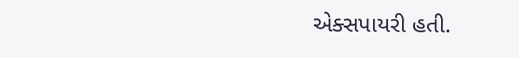એક્સપાયરી હતી.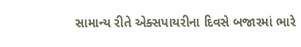સામાન્ય રીતે એક્સપાયરીના દિવસે બજારમાં ભારે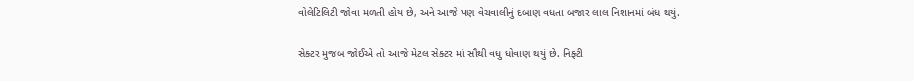વોલેટિલિટી જોવા મળતી હોય છે, અને આજે પણ વેચવાલીનું દબાણ વધતા બજાર લાલ નિશાનમાં બંધ થયું.

સેક્ટર મુજબ જોઈએ તો આજે મેટલ સેક્ટર માં સૌથી વધુ ધોવાણ થયું છે. નિફ્ટી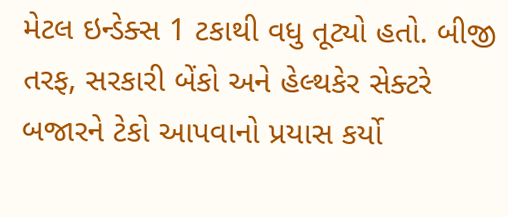મેટલ ઇન્ડેક્સ 1 ટકાથી વધુ તૂટ્યો હતો. બીજી તરફ, સરકારી બેંકો અને હેલ્થકેર સેક્ટરે બજારને ટેકો આપવાનો પ્રયાસ કર્યો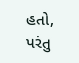હતો, પરંતુ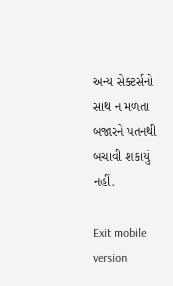અન્ય સેક્ટર્સનો સાથ ન મળતા બજારને પતનથી બચાવી શકાયું નહીં.

Exit mobile version